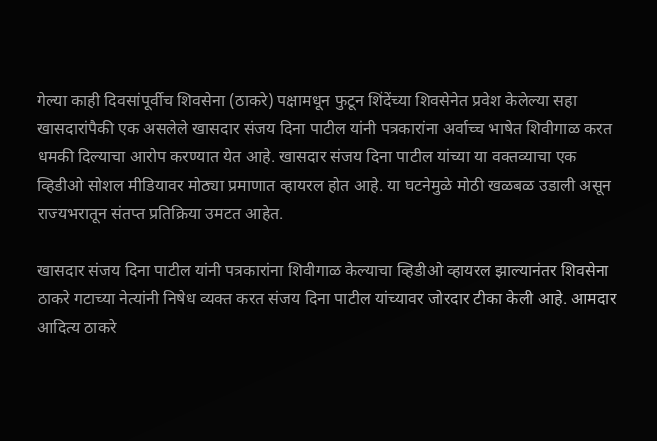गेल्या काही दिवसांपूर्वीच शिवसेना (ठाकरे) पक्षामधून फुटून शिंदेंच्या शिवसेनेत प्रवेश केलेल्या सहा खासदारांपैकी एक असलेले खासदार संजय दिना पाटील यांनी पत्रकारांना अर्वाच्च भाषेत शिवीगाळ करत धमकी दिल्याचा आरोप करण्यात येत आहे. खासदार संजय दिना पाटील यांच्या या वक्तव्याचा एक व्हिडीओ सोशल मीडियावर मोठ्या प्रमाणात व्हायरल होत आहे. या घटनेमुळे मोठी खळबळ उडाली असून राज्यभरातून संतप्त प्रतिक्रिया उमटत आहेत.

खासदार संजय दिना पाटील यांनी पत्रकारांना शिवीगाळ केल्याचा व्हिडीओ व्हायरल झाल्यानंतर शिवसेना ठाकरे गटाच्या नेत्यांनी निषेध व्यक्त करत संजय दिना पाटील यांच्यावर जोरदार टीका केली आहे. आमदार आदित्य ठाकरे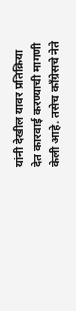यांनी देखील यावर प्रतिक्रिया देत कारवाई करण्याची मागणी केली आहे. तसेच काँग्रेसचे नेते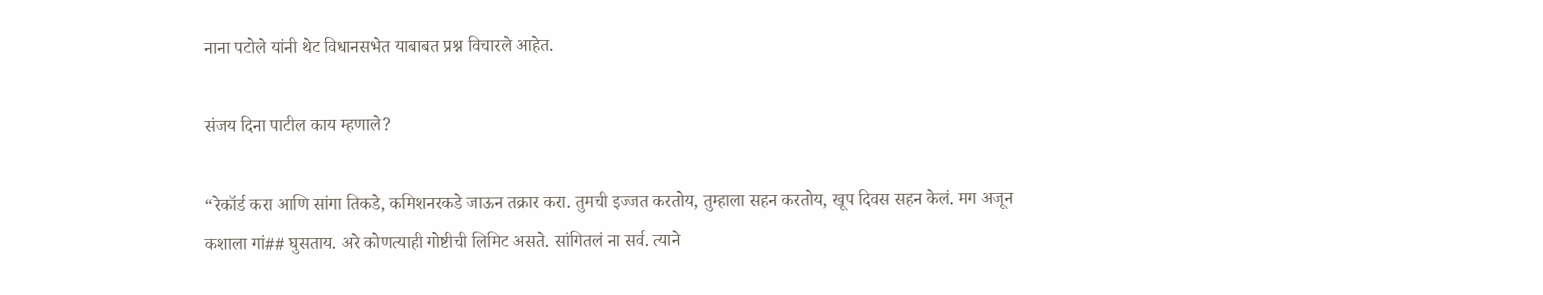नाना पटोले यांनी थेट विधानसभेत याबाबत प्रश्न विचारले आहेत.

संजय दिना पाटील काय म्हणाले?

“रेकॉर्ड करा आणि सांगा तिकडे, कमिशनरकडे जाऊन तक्रार करा. तुमची इज्जत करतोय, तुम्हाला सहन करतोय, खूप दिवस सहन केलं. मग अजून कशाला गां## घुसताय. अरे कोणत्याही गोष्टीची लिमिट असते. सांगितलं ना सर्व. त्याने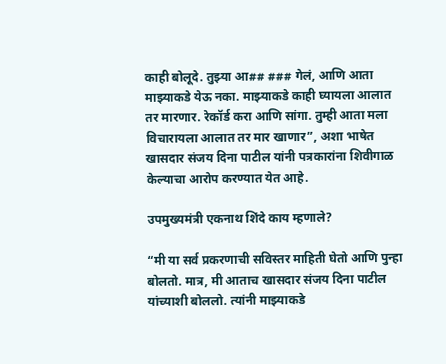काही बोलूदे. तुझ्या आ## ### गेलं, आणि आता माझ्याकडे येऊ नका. माझ्याकडे काही घ्यायला आलात तर मारणार. रेकॉर्ड करा आणि सांगा. तुम्ही आता मला विचारायला आलात तर मार खाणार”, अशा भाषेत खासदार संजय दिना पाटील यांनी पत्रकारांना शिवीगाळ केल्याचा आरोप करण्यात येत आहे.

उपमुख्यमंत्री एकनाथ शिंदे काय म्हणाले?

“मी या सर्व प्रकरणाची सविस्तर माहिती घेतो आणि पुन्हा बोलतो. मात्र, मी आताच खासदार संजय दिना पाटील यांच्याशी बोललो. त्यांनी माझ्याकडे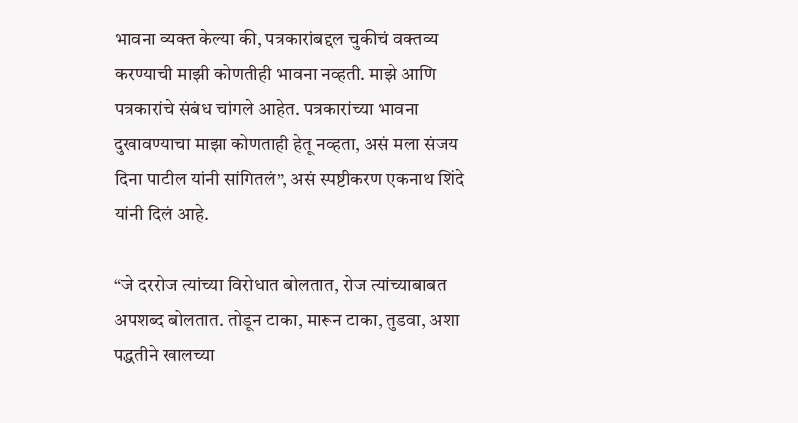भावना व्यक्त केल्या की, पत्रकारांबद्दल चुकीचं वक्तव्य करण्याची माझी कोणतीही भावना नव्हती. माझे आणि पत्रकारांचे संबंध चांगले आहेत. पत्रकारांच्या भावना दुखावण्याचा माझा कोणताही हेतू नव्हता, असं मला संजय दिना पाटील यांनी सांगितलं”, असं स्पष्टीकरण एकनाथ शिंदे यांनी दिलं आहे.

“जे दररोज त्यांच्या विरोधात बोलतात, रोज त्यांच्याबाबत अपशब्द बोलतात. तोडून टाका, मारून टाका, तुडवा, अशा पद्धतीने खालच्या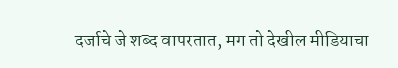दर्जाचे जे शब्द वापरतात, मग तो देखील मीडियाचा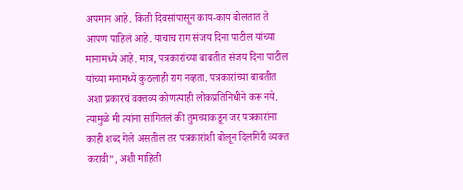अपमान आहे. किती दिवसांपासून काय-काय बोलतात ते आपण पाहिलं आहे. याचाच राग संजय दिना पाटील यांच्या मानामध्ये आहे. मात्र, पत्रकारांच्या बाबतीत संजय दिना पाटील यांच्या मनामध्ये कुठलाही राग नव्हता. पत्रकारांच्या बाबतीत अशा प्रकारचं वक्तव्य कोणत्याही लोकप्रतिनिधीने करू नये. त्यामुळे मी त्यांना सांगितलं की तुमच्याकडून जर पत्रकारांना काही शब्द गेले असतील तर पत्रकारांशी बोलून दिलगिरी व्यक्त करावी”, अशी माहिती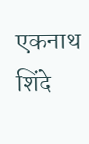एकनाथ शिंदे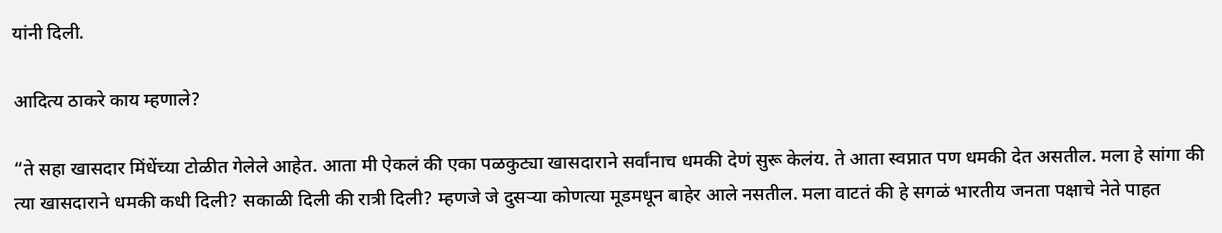यांनी दिली.

आदित्य ठाकरे काय म्हणाले?

“ते सहा खासदार मिंधेंच्या टोळीत गेलेले आहेत. आता मी ऐकलं की एका पळकुट्या खासदाराने सर्वांनाच धमकी देणं सुरू केलंय. ते आता स्वप्नात पण धमकी देत असतील. मला हे सांगा की त्या खासदाराने धमकी कधी दिली? सकाळी दिली की रात्री दिली? म्हणजे जे दुसऱ्या कोणत्या मूडमधून बाहेर आले नसतील. मला वाटतं की हे सगळं भारतीय जनता पक्षाचे नेते पाहत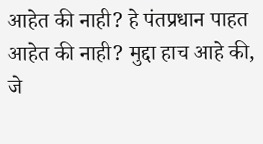आहेत की नाही? हे पंतप्रधान पाहत आहेत की नाही? मुद्दा हाच आहे की, जे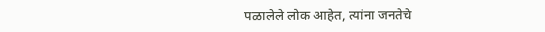पळालेले लोक आहेत, त्यांना जनतेचे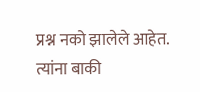प्रश्न नको झालेले आहेत. त्यांना बाकी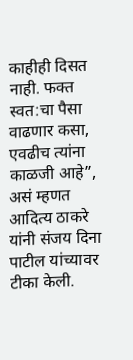काहीही दिसत नाही. फक्त स्वत:चा पैसा वाढणार कसा, एवढीच त्यांना काळजी आहे”, असं म्हणत आदित्य ठाकरे यांनी संजय दिना पाटील यांच्यावर टीका केली.